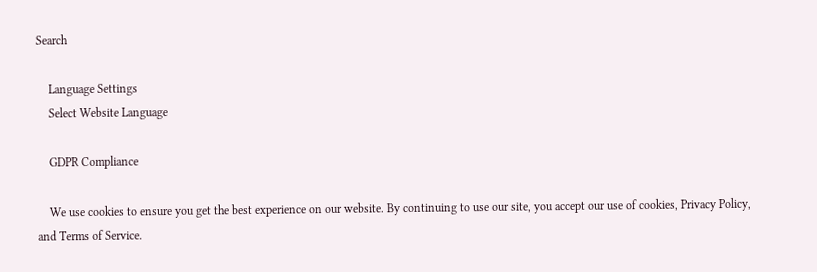Search

    Language Settings
    Select Website Language

    GDPR Compliance

    We use cookies to ensure you get the best experience on our website. By continuing to use our site, you accept our use of cookies, Privacy Policy, and Terms of Service.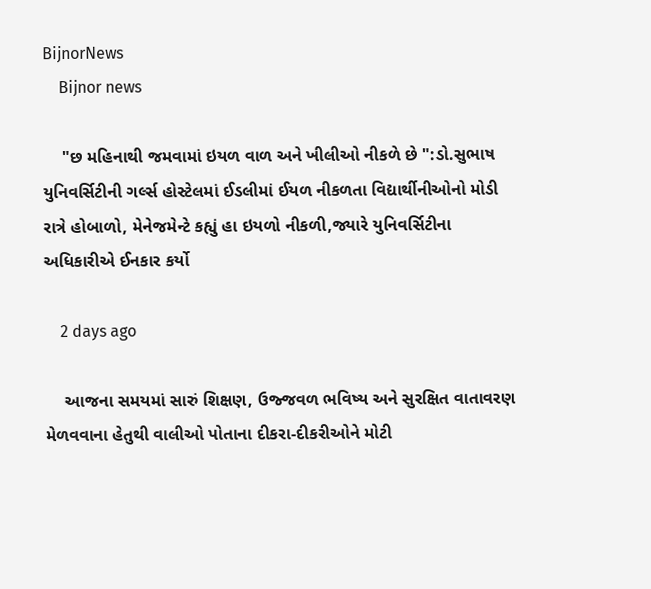BijnorNews
    Bijnor news

    "છ મહિનાથી જમવામાં ઇયળ વાળ અને ખીલીઓ નીકળે છે ":ડો.સુભાષ યુનિવર્સિટીની ગર્લ્સ હોસ્ટેલમાં ઈડલીમાં ઈયળ નીકળતા વિદ્યાર્થીનીઓનો મોડી રાત્રે હોબાળો, મેનેજમેન્ટે કહ્યું હા ઇયળો નીકળી,જ્યારે યુનિવર્સિટીના અધિકારીએ ઈનકાર કર્યો

    2 days ago

    આજના સમયમાં સારું શિક્ષણ, ઉજ્જવળ ભવિષ્ય અને સુરક્ષિત વાતાવરણ મેળવવાના હેતુથી વાલીઓ પોતાના દીકરા-દીકરીઓને મોટી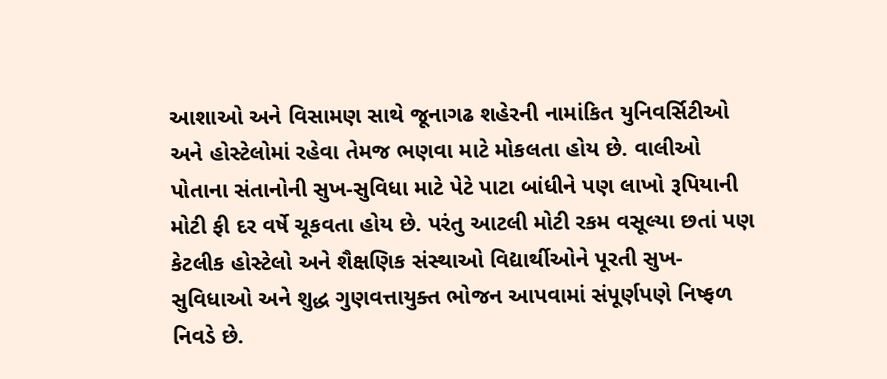આશાઓ અને વિસામણ સાથે જૂનાગઢ શહેરની નામાંકિત યુનિવર્સિટીઓ અને હોસ્ટેલોમાં રહેવા તેમજ ભણવા માટે મોકલતા હોય છે. વાલીઓ પોતાના સંતાનોની સુખ-સુવિધા માટે પેટે પાટા બાંધીને પણ લાખો રૂપિયાની મોટી ફી દર વર્ષે ચૂકવતા હોય છે. પરંતુ આટલી મોટી રકમ વસૂલ્યા છતાં પણ કેટલીક હોસ્ટેલો અને શૈક્ષણિક સંસ્થાઓ વિદ્યાર્થીઓને પૂરતી સુખ-સુવિધાઓ અને શુદ્ધ ગુણવત્તાયુક્ત ભોજન આપવામાં સંપૂર્ણપણે નિષ્ફળ નિવડે છે.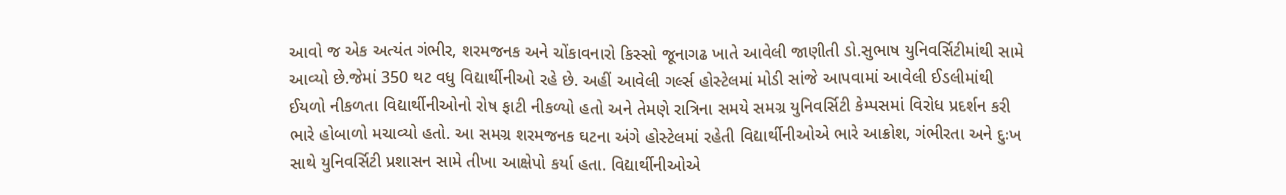આવો જ એક અત્યંત ગંભીર, શરમજનક અને ચોંકાવનારો કિસ્સો જૂનાગઢ ખાતે આવેલી જાણીતી ડો.સુભાષ યુનિવર્સિટીમાંથી સામે આવ્યો છે.જેમાં 350 થટ વધુ વિદ્યાર્થીનીઓ રહે છે. અહીં આવેલી ગર્લ્સ હોસ્ટેલમાં મોડી સાંજે આપવામાં આવેલી ઈડલીમાંથી ઈયળો નીકળતા વિદ્યાર્થીનીઓનો રોષ ફાટી નીકળ્યો હતો અને તેમણે રાત્રિના સમયે સમગ્ર યુનિવર્સિટી કેમ્પસમાં વિરોધ પ્રદર્શન કરી ભારે હોબાળો મચાવ્યો હતો. આ સમગ્ર શરમજનક ઘટના અંગે હોસ્ટેલમાં રહેતી વિદ્યાર્થીનીઓએ ભારે આક્રોશ, ગંભીરતા અને દુઃખ સાથે યુનિવર્સિટી પ્રશાસન સામે તીખા આક્ષેપો કર્યા હતા. વિદ્યાર્થીનીઓએ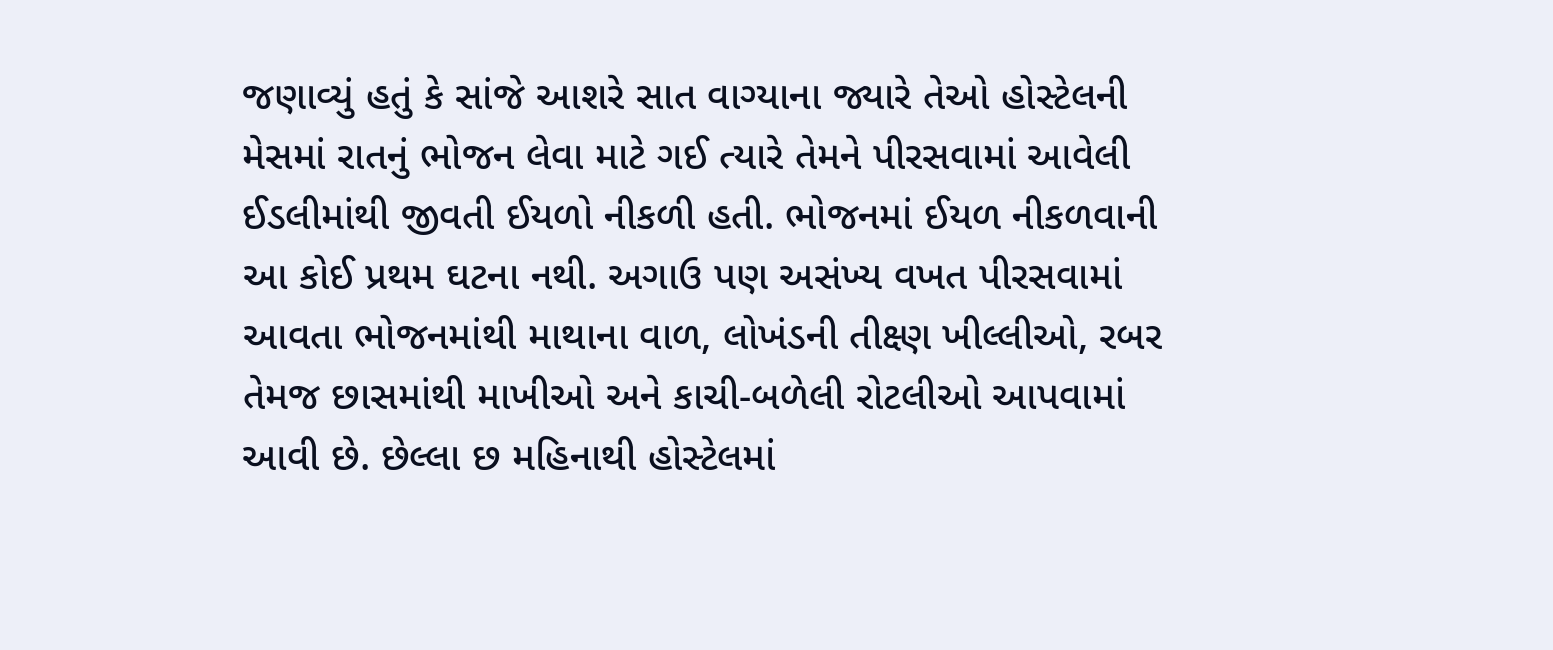જણાવ્યું હતું કે સાંજે આશરે સાત વાગ્યાના જ્યારે તેઓ હોસ્ટેલની મેસમાં રાતનું ભોજન લેવા માટે ગઈ ત્યારે તેમને પીરસવામાં આવેલી ઈડલીમાંથી જીવતી ઈયળો નીકળી હતી. ભોજનમાં ઈયળ નીકળવાની આ કોઈ પ્રથમ ઘટના નથી. અગાઉ પણ અસંખ્ય વખત પીરસવામાં આવતા ભોજનમાંથી માથાના વાળ, લોખંડની તીક્ષ્ણ ખીલ્લીઓ, રબર તેમજ છાસમાંથી માખીઓ અને કાચી-બળેલી રોટલીઓ આપવામાં આવી છે. છેલ્લા છ મહિનાથી હોસ્ટેલમાં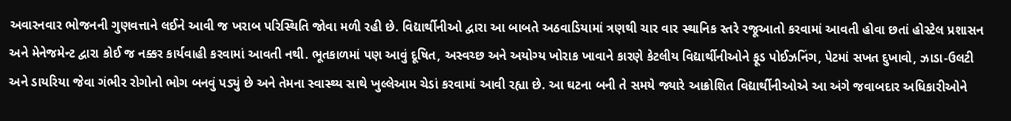અવારનવાર ભોજનની ગુણવત્તાને લઈને આવી જ ખરાબ પરિસ્થિતિ જોવા મળી રહી છે. વિદ્યાર્થીનીઓ દ્વારા આ બાબતે અઠવાડિયામાં ત્રણથી ચાર વાર સ્થાનિક સ્તરે રજૂઆતો કરવામાં આવતી હોવા છતાં હોસ્ટેલ પ્રશાસન અને મેનેજમેન્ટ દ્વારા કોઈ જ નક્કર કાર્યવાહી કરવામાં આવતી નથી. ભૂતકાળમાં પણ આવું દૂષિત, અસ્વચ્છ અને અયોગ્ય ખોરાક ખાવાને કારણે કેટલીય વિદ્યાર્થીનીઓને ફૂડ પોઈઝનિંગ, પેટમાં સખત દુખાવો, ઝાડા-ઉલટી અને ડાયરિયા જેવા ગંભીર રોગોનો ભોગ બનવું પડ્યું છે અને તેમના સ્વાસ્થ્ય સાથે ખુલ્લેઆમ ચેડાં કરવામાં આવી રહ્યા છે. આ ઘટના બની તે સમયે જ્યારે આક્રોશિત વિદ્યાર્થીનીઓએ આ અંગે જવાબદાર અધિકારીઓને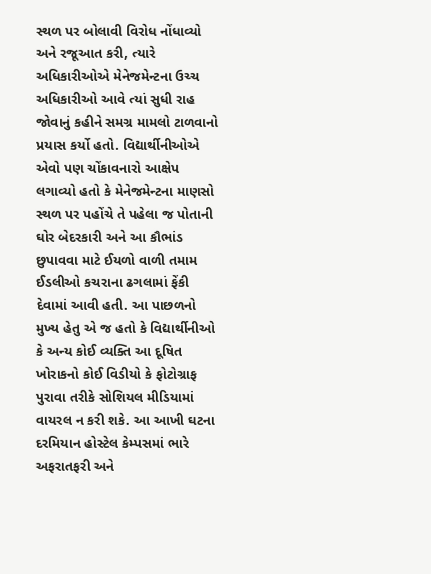સ્થળ પર બોલાવી વિરોધ નોંધાવ્યો અને રજૂઆત કરી, ત્યારે અધિકારીઓએ મેનેજમેન્ટના ઉચ્ચ અધિકારીઓ આવે ત્યાં સુધી રાહ જોવાનું કહીને સમગ્ર મામલો ટાળવાનો પ્રયાસ કર્યો હતો. વિદ્યાર્થીનીઓએ એવો પણ ચોંકાવનારો આક્ષેપ લગાવ્યો હતો કે મેનેજમેન્ટના માણસો સ્થળ પર પહોંચે તે પહેલા જ પોતાની ઘોર બેદરકારી અને આ કૌભાંડ છુપાવવા માટે ઈયળો વાળી તમામ ઈડલીઓ કચરાના ઢગલામાં ફેંકી દેવામાં આવી હતી. આ પાછળનો મુખ્ય હેતુ એ જ હતો કે વિદ્યાર્થીનીઓ કે અન્ય કોઈ વ્યક્તિ આ દૂષિત ખોરાકનો કોઈ વિડીયો કે ફોટોગ્રાફ પુરાવા તરીકે સોશિયલ મીડિયામાં વાયરલ ન કરી શકે. આ આખી ઘટના દરમિયાન હોસ્ટેલ કેમ્પસમાં ભારે અફરાતફરી અને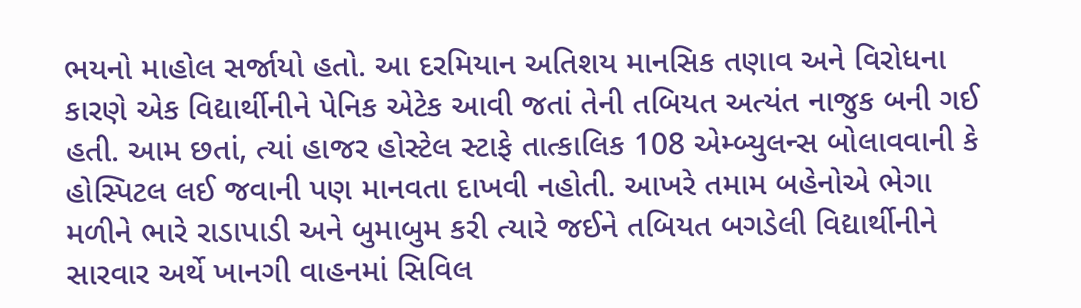ભયનો માહોલ સર્જાયો હતો. આ દરમિયાન અતિશય માનસિક તણાવ અને વિરોધના કારણે એક વિદ્યાર્થીનીને પેનિક એટેક આવી જતાં તેની તબિયત અત્યંત નાજુક બની ગઈ હતી. આમ છતાં, ત્યાં હાજર હોસ્ટેલ સ્ટાફે તાત્કાલિક 108 એમ્બ્યુલન્સ બોલાવવાની કે હોસ્પિટલ લઈ જવાની પણ માનવતા દાખવી નહોતી. આખરે તમામ બહેનોએ ભેગા મળીને ભારે રાડાપાડી અને બુમાબુમ કરી ત્યારે જઈને તબિયત બગડેલી વિદ્યાર્થીનીને સારવાર અર્થે ખાનગી વાહનમાં સિવિલ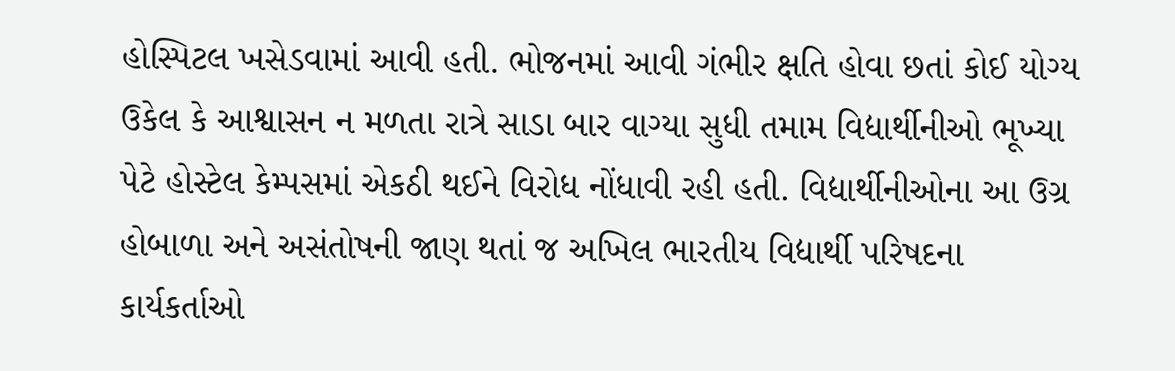હોસ્પિટલ ખસેડવામાં આવી હતી. ભોજનમાં આવી ગંભીર ક્ષતિ હોવા છતાં કોઈ યોગ્ય ઉકેલ કે આશ્વાસન ન મળતા રાત્રે સાડા બાર વાગ્યા સુધી તમામ વિદ્યાર્થીનીઓ ભૂખ્યા પેટે હોસ્ટેલ કેમ્પસમાં એકઠી થઈને વિરોધ નોંધાવી રહી હતી. વિદ્યાર્થીનીઓના આ ઉગ્ર હોબાળા અને અસંતોષની જાણ થતાં જ અખિલ ભારતીય વિદ્યાર્થી પરિષદના કાર્યકર્તાઓ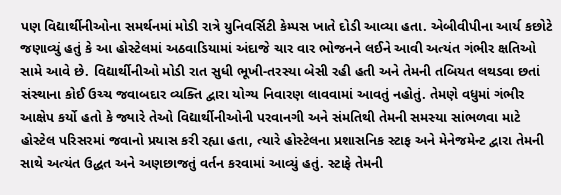પણ વિદ્યાર્થીનીઓના સમર્થનમાં મોડી રાત્રે યુનિવર્સિટી કેમ્પસ ખાતે દોડી આવ્યા હતા. એબીવીપીના આર્ય કછોટે જણાવ્યું હતું કે આ હોસ્ટેલમાં અઠવાડિયામાં અંદાજે ચાર વાર ભોજનને લઈને આવી અત્યંત ગંભીર ક્ષતિઓ સામે આવે છે. વિદ્યાર્થીનીઓ મોડી રાત સુધી ભૂખી-તરસ્યા બેસી રહી હતી અને તેમની તબિયત લથડવા છતાં સંસ્થાના કોઈ ઉચ્ચ જવાબદાર વ્યક્તિ દ્વારા યોગ્ય નિવારણ લાવવામાં આવતું નહોતું. તેમણે વધુમાં ગંભીર આક્ષેપ કર્યો હતો કે જ્યારે તેઓ વિદ્યાર્થીનીઓની પરવાનગી અને સંમતિથી તેમની સમસ્યા સાંભળવા માટે હોસ્ટેલ પરિસરમાં જવાનો પ્રયાસ કરી રહ્યા હતા, ત્યારે હોસ્ટેલના પ્રશાસનિક સ્ટાફ અને મેનેજમેન્ટ દ્વારા તેમની સાથે અત્યંત ઉદ્ધત અને અણછાજતું વર્તન કરવામાં આવ્યું હતું. સ્ટાફે તેમની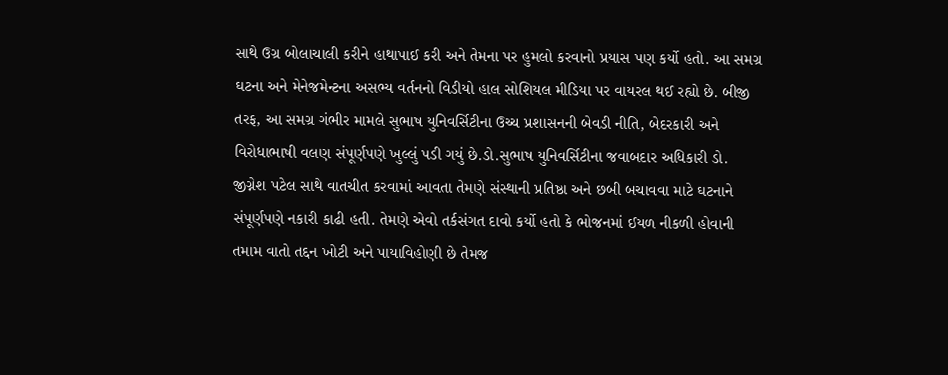સાથે ઉગ્ર બોલાચાલી કરીને હાથાપાઈ કરી અને તેમના પર હુમલો કરવાનો પ્રયાસ પણ કર્યો હતો. આ સમગ્ર ઘટના અને મેનેજમેન્ટના અસભ્ય વર્તનનો વિડીયો હાલ સોશિયલ મીડિયા પર વાયરલ થઈ રહ્યો છે. બીજી તરફ, આ સમગ્ર ગંભીર મામલે સુભાષ યુનિવર્સિટીના ઉચ્ચ પ્રશાસનની બેવડી નીતિ, બેદરકારી અને વિરોધાભાષી વલણ સંપૂર્ણપણે ખુલ્લું પડી ગયું છે.ડો.સુભાષ યુનિવર્સિટીના જવાબદાર અધિકારી ડો. જીગ્નેશ પટેલ સાથે વાતચીત કરવામાં આવતા તેમણે સંસ્થાની પ્રતિષ્ઠા અને છબી બચાવવા માટે ઘટનાને સંપૂર્ણપણે નકારી કાઢી હતી. તેમણે એવો તર્કસંગત દાવો કર્યો હતો કે ભોજનમાં ઈયળ નીકળી હોવાની તમામ વાતો તદ્દન ખોટી અને પાયાવિહોણી છે તેમજ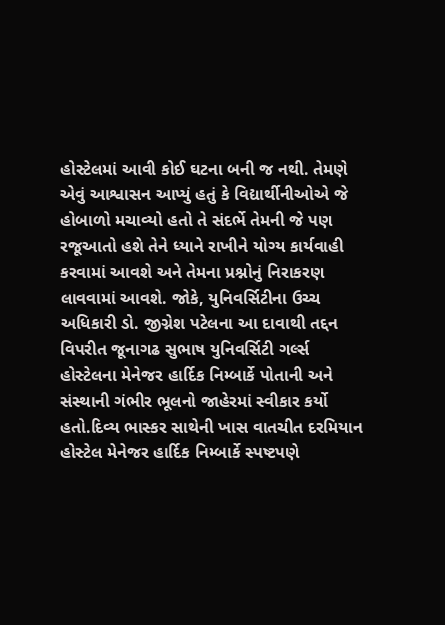હોસ્ટેલમાં આવી કોઈ ઘટના બની જ નથી. તેમણે એવું આશ્વાસન આપ્યું હતું કે વિદ્યાર્થીનીઓએ જે હોબાળો મચાવ્યો હતો તે સંદર્ભે તેમની જે પણ રજૂઆતો હશે તેને ધ્યાને રાખીને યોગ્ય કાર્યવાહી કરવામાં આવશે અને તેમના પ્રશ્નોનું નિરાકરણ લાવવામાં આવશે. જોકે, યુનિવર્સિટીના ઉચ્ચ અધિકારી ડો. જીગ્નેશ પટેલના આ દાવાથી તદ્દન વિપરીત જૂનાગઢ સુભાષ યુનિવર્સિટી ગર્લ્સ હોસ્ટેલના મેનેજર હાર્દિક નિમ્બાર્કે પોતાની અને સંસ્થાની ગંભીર ભૂલનો જાહેરમાં સ્વીકાર કર્યો હતો.દિવ્ય ભાસ્કર સાથેની ખાસ વાતચીત દરમિયાન હોસ્ટેલ મેનેજર હાર્દિક નિમ્બાર્કે સ્પષ્ટપણે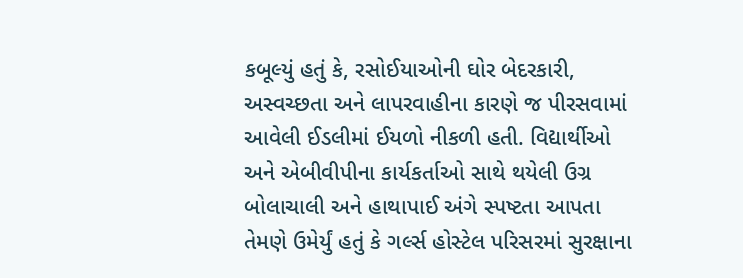કબૂલ્યું હતું કે, રસોઈયાઓની ઘોર બેદરકારી, અસ્વચ્છતા અને લાપરવાહીના કારણે જ પીરસવામાં આવેલી ઈડલીમાં ઈયળો નીકળી હતી. વિદ્યાર્થીઓ અને એબીવીપીના કાર્યકર્તાઓ સાથે થયેલી ઉગ્ર બોલાચાલી અને હાથાપાઈ અંગે સ્પષ્ટતા આપતા તેમણે ઉમેર્યું હતું કે ગર્લ્સ હોસ્ટેલ પરિસરમાં સુરક્ષાના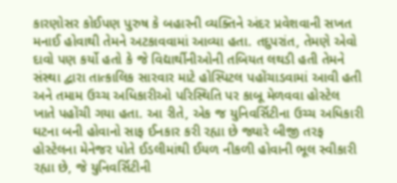કારણોસર કોઈપણ પુરુષ કે બહારની વ્યક્તિને અંદર પ્રવેશવાની સખત મનાઈ હોવાથી તેમને અટકાવવામાં આવ્યા હતા. તદુપરાંત, તેમણે એવો દાવો પણ કર્યો હતો કે જે વિદ્યાર્થીનીઓની તબિયત લથડી હતી તેમને સંસ્થા દ્વારા તાત્કાલિક સારવાર માટે હોસ્પિટલ પહોંચાડવામાં આવી હતી અને તમામ ઉચ્ચ અધિકારીઓ પરિસ્થિતિ પર કાબૂ મેળવવા હોસ્ટેલ ખાતે પહોંચી ગયા હતા. આ રીતે, એક જ યુનિવર્સિટીના ઉચ્ચ અધિકારી ઘટના બની હોવાનો સાફ ઈનકાર કરી રહ્યા છે જ્યારે બીજી તરફ હોસ્ટેલના મેનેજર પોતે ઈડલીમાંથી ઈયળ નીકળી હોવાની ભૂલ સ્વીકારી રહ્યા છે, જે યુનિવર્સિટીની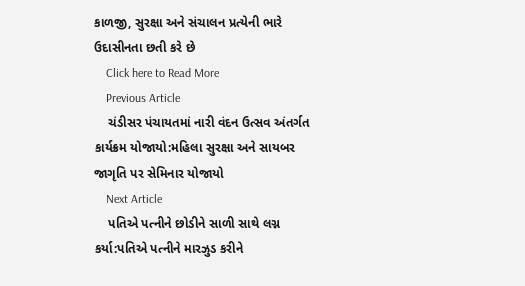કાળજી, સુરક્ષા અને સંચાલન પ્રત્યેની ભારે ઉદાસીનતા છતી કરે છે
    Click here to Read More
    Previous Article
    ચંડીસર પંચાયતમાં નારી વંદન ઉત્સવ અંતર્ગત કાર્યક્રમ યોજાયો:મહિલા સુરક્ષા અને સાયબર જાગૃતિ પર સેમિનાર યોજાયો
    Next Article
    પતિએ પત્નીને છોડીને સાળી સાથે લગ્ન કર્યા:પતિએ પત્નીને મારઝુડ કરીને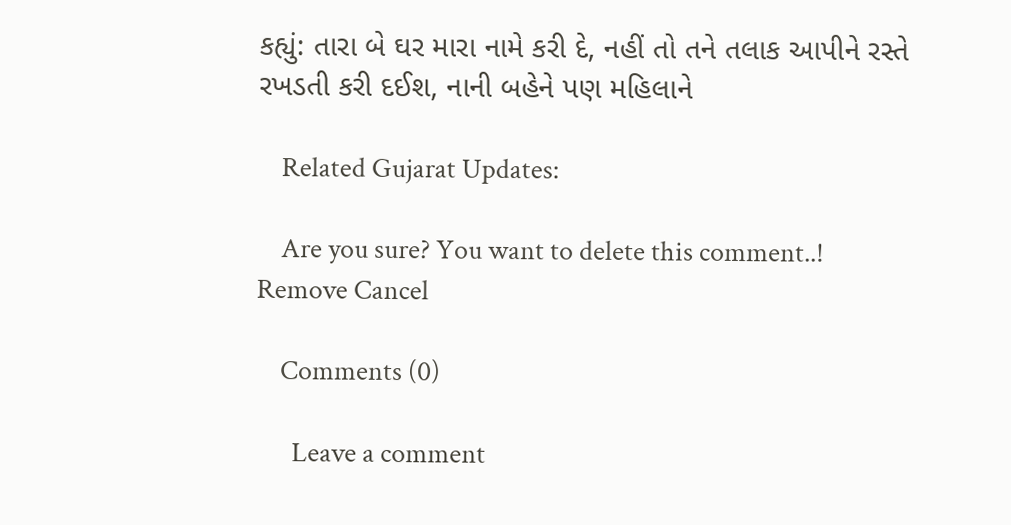કહ્યું: તારા બે ઘર મારા નામે કરી દે, નહીં તો તને તલાક આપીને રસ્તે રખડતી કરી દઈશ, નાની બહેને પણ મહિલાને

    Related Gujarat Updates:

    Are you sure? You want to delete this comment..! Remove Cancel

    Comments (0)

      Leave a comment